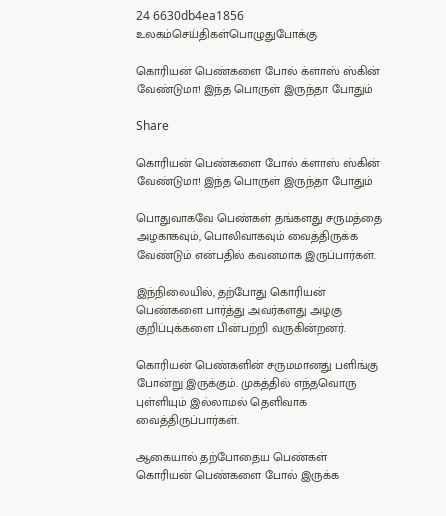24 6630db4ea1856
உலகம்செய்திகள்பொழுதுபோக்கு

கொரியன் பெண்களை போல் க்ளாஸ் ஸ்கின் வேண்டுமா! இந்த பொருள் இருந்தா போதும்

Share

கொரியன் பெண்களை போல் க்ளாஸ் ஸ்கின் வேண்டுமா! இந்த பொருள் இருந்தா போதும்

பொதுவாகவே பெண்கள் தங்களது சருமத்தை அழகாகவும், பொலிவாகவும் வைத்திருக்க வேண்டும் என்பதில் கவனமாக இருப்பார்கள்.

இந்நிலையில், தற்போது கொரியன் பெண்களை பார்த்து அவர்களது அழகு குறிப்புக்களை பின்பற்றி வருகின்றனர்.

கொரியன் பெண்களின் சருமமானது பளிங்கு போன்று இருக்கும். முகத்தில் எந்தவொரு புள்ளியும் இல்லாமல் தெளிவாக வைத்திருப்பார்கள்.

ஆகையால் தற்போதைய பெண்கள் கொரியன் பெண்களை போல் இருக்க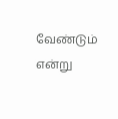வேண்டும் என்று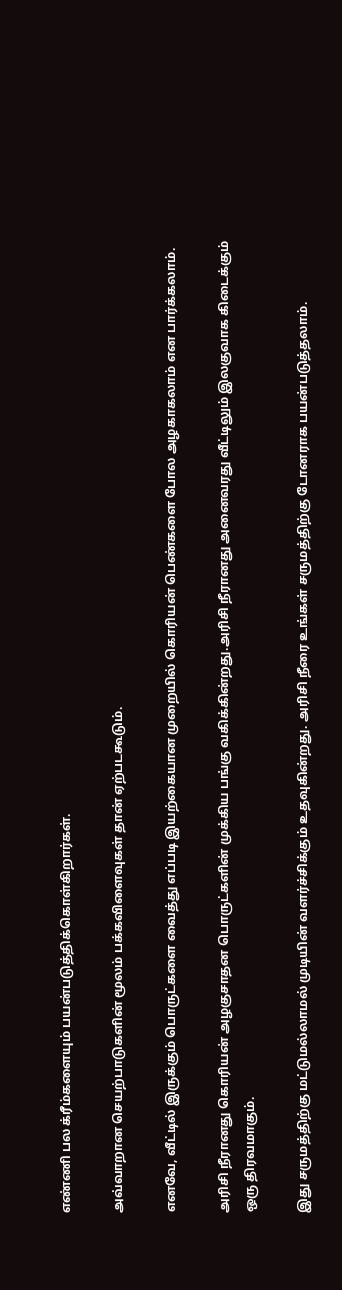எண்ணி பல க்ரீம்களையும் பயன்படுத்திக்கொள்கிறார்கள்.

அவ்வாறான செயற்பாடுகளின் மூலம் பக்கவிளைவுகள் தான் ஏற்படகூடும்.

எனவே, வீட்டில் இருக்கும் பொருட்களை வைத்து எப்படி இயற்கையான முறையில் கொரியன் பெண்களை போல அழகாகலாம் என பார்க்கலாம்.

அரிசி நீரானது கொரியன் அழகுசாதன பொருட்களின் முக்கிய பங்கு வகிக்கின்றது.அரிசி நீரானது அனைவரது வீட்டிலும் இலகுவாக கிடைக்கும் ஒரு திரவமாகும்.

இது சருமத்திற்கு மட்டுமல்லாமல் முடியின் வளர்ச்சிக்கும் உதவுகின்றது. அரிசி நீரை உங்கள் சருமத்திற்கு டோனராக பயன்படுத்தலாம்.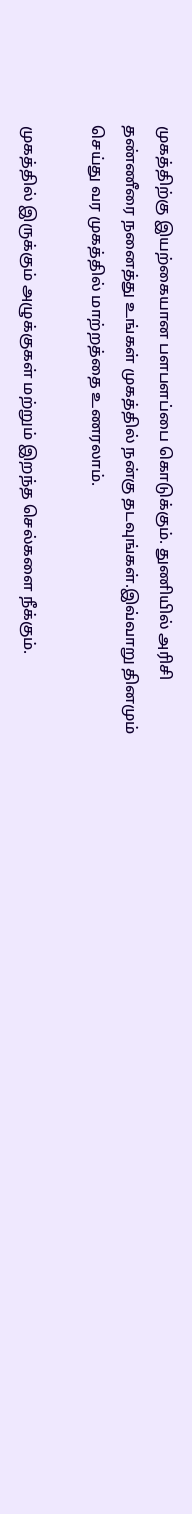முகத்திற்கு இயற்கையான பளபளப்பை கொடுக்கும். துணியில் அரிசி தண்ணீரை நனைத்து உங்கள் முகத்தில் நன்கு தடவுங்கள்.இவ்வாறு தினமும் செய்து வர முகத்தில் மாற்றத்தை உணரலாம்.

முகத்தில் இருக்கும் அழுக்குகள் மற்றும் இறந்த செல்களை நீக்கும்.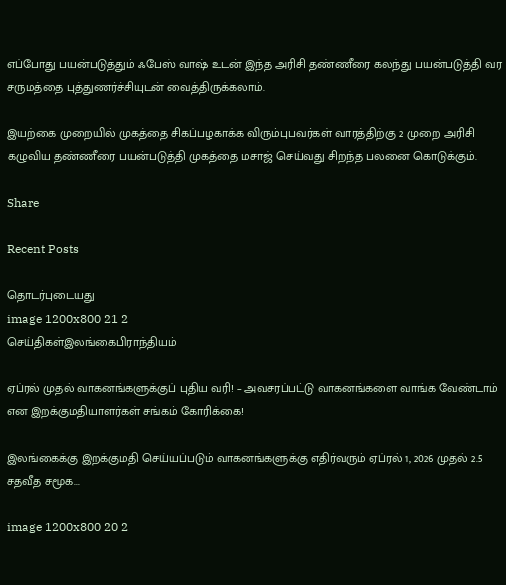எப்போது பயன்படுத்தும் ஃபேஸ் வாஷ் உடன் இந்த அரிசி தண்ணீரை கலந்து பயன்படுத்தி வர சருமத்தை புத்துணர்ச்சியுடன் வைத்திருக்கலாம்.

இயற்கை முறையில் முகத்தை சிகப்பழகாக்க விரும்புபவர்கள் வாரத்திற்கு 2 முறை அரிசி கழுவிய தண்ணீரை பயன்படுத்தி முகத்தை மசாஜ் செய்வது சிறந்த பலனை கொடுக்கும்.

Share

Recent Posts

தொடர்புடையது
image 1200x800 21 2
செய்திகள்இலங்கைபிராந்தியம்

ஏப்ரல் முதல் வாகனங்களுக்குப் புதிய வரி! – அவசரப்பட்டு வாகனங்களை வாங்க வேண்டாம் என இறக்குமதியாளர்கள் சங்கம் கோரிக்கை!

இலங்கைக்கு இறக்குமதி செய்யப்படும் வாகனங்களுக்கு எதிர்வரும் ஏப்ரல் 1, 2026 முதல் 2.5 சதவீத சமூக...

image 1200x800 20 2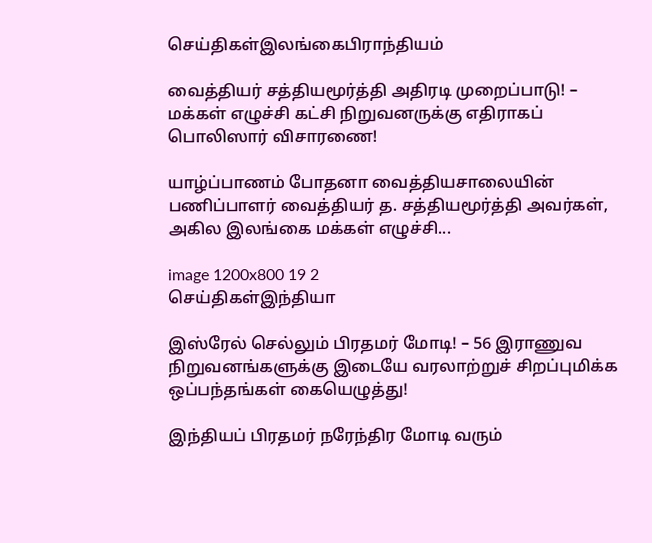செய்திகள்இலங்கைபிராந்தியம்

வைத்தியர் சத்தியமூர்த்தி அதிரடி முறைப்பாடு! – மக்கள் எழுச்சி கட்சி நிறுவனருக்கு எதிராகப் பொலிஸார் விசாரணை!

யாழ்ப்பாணம் போதனா வைத்தியசாலையின் பணிப்பாளர் வைத்தியர் த. சத்தியமூர்த்தி அவர்கள், அகில இலங்கை மக்கள் எழுச்சி...

image 1200x800 19 2
செய்திகள்இந்தியா

இஸ்ரேல் செல்லும் பிரதமர் மோடி! – 56 இராணுவ நிறுவனங்களுக்கு இடையே வரலாற்றுச் சிறப்புமிக்க ஒப்பந்தங்கள் கையெழுத்து!

இந்தியப் பிரதமர் நரேந்திர மோடி வரும்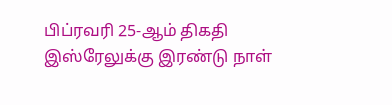பிப்ரவரி 25-ஆம் திகதி இஸ்ரேலுக்கு இரண்டு நாள்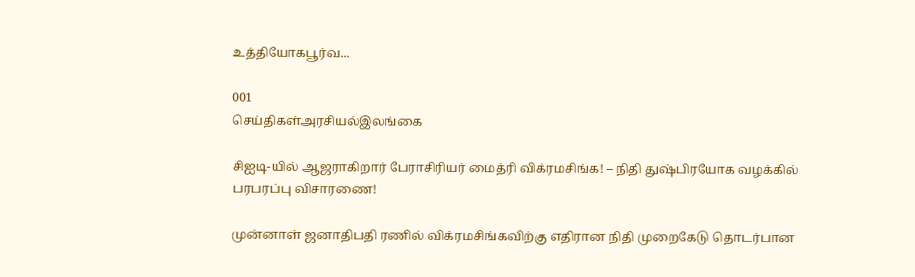உத்தியோகபூர்வ...

001
செய்திகள்அரசியல்இலங்கை

சிஐடி-யில் ஆஜராகிறார் பேராசிரியர் மைத்ரி விக்ரமசிங்க! – நிதி துஷ்பிரயோக வழக்கில் பரபரப்பு விசாரணை!

முன்னாள் ஜனாதிபதி ரணில் விக்ரமசிங்கவிற்கு எதிரான நிதி முறைகேடு தொடர்பான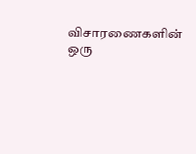விசாரணைகளின் ஒரு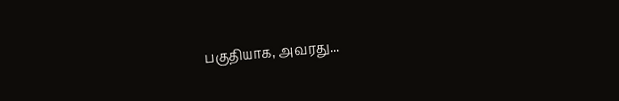பகுதியாக, அவரது...